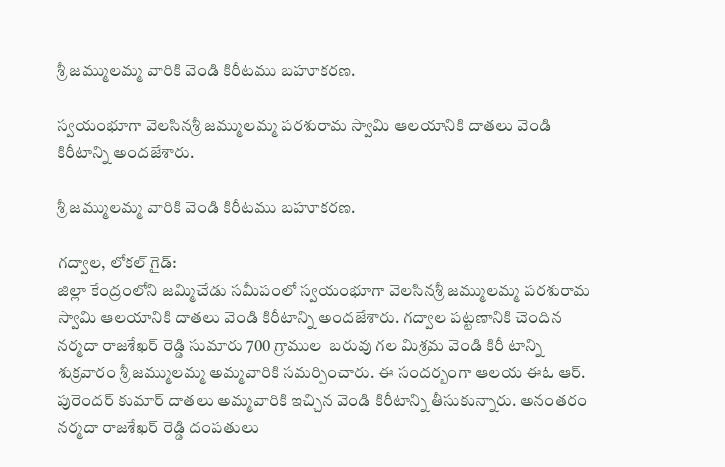శ్రీ జమ్ములమ్మ వారికి వెండి కిరీటము బహూకరణ.

స్వయంభూగా వెలసినశ్రీ జమ్ములమ్మ పరశురామ స్వామి ఆలయానికి దాతలు వెండి కిరీటాన్ని అందజేశారు.

శ్రీ జమ్ములమ్మ వారికి వెండి కిరీటము బహూకరణ.

గద్వాల, లోకల్ గైడ్:
జిల్లా కేంద్రంలోని జమ్మిచేడు సమీపంలో స్వయంభూగా వెలసినశ్రీ జమ్ములమ్మ పరశురామ స్వామి ఆలయానికి దాతలు వెండి కిరీటాన్ని అందజేశారు. గద్వాల పట్టణానికి చెందిన  నర్మదా రాజశేఖర్ రెడ్డి సుమారు 700 గ్రాముల  బరువు గల మిశ్రమ వెండి కిరీ టాన్ని శుక్రవారం శ్రీ జమ్ములమ్మ అమ్మవారికి సమర్పించారు. ఈ సందర్బంగా ఆలయ ఈఓ ఆర్. పురెందర్ కుమార్ దాతలు అమ్మవారికి ఇచ్చిన వెండి కిరీటాన్ని తీసుకున్నారు. అనంతరం నర్మదా రాజశేఖర్ రెడ్డి దంపతులు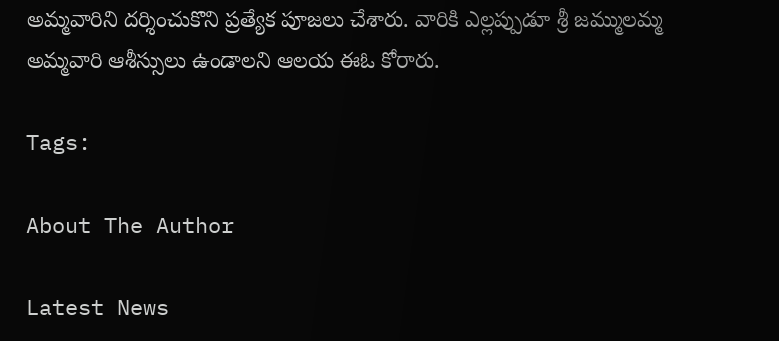అమ్మవారిని దర్శించుకొని ప్రత్యేక పూజలు చేశారు. వారికి ఎల్లప్పుడూ శ్రీ జమ్ములమ్మ అమ్మవారి ఆశీస్సులు ఉండాలని ఆలయ ఈఓ కోరారు.

Tags:

About The Author

Latest News